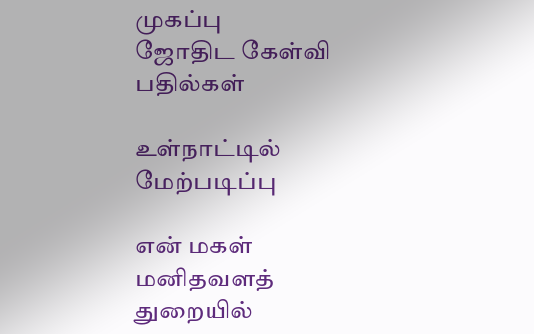முகப்பு
ஜோதிட கேள்வி பதில்கள்

உள்நாட்டில் மேற்படிப்பு

என் மகள் மனிதவளத் துறையில்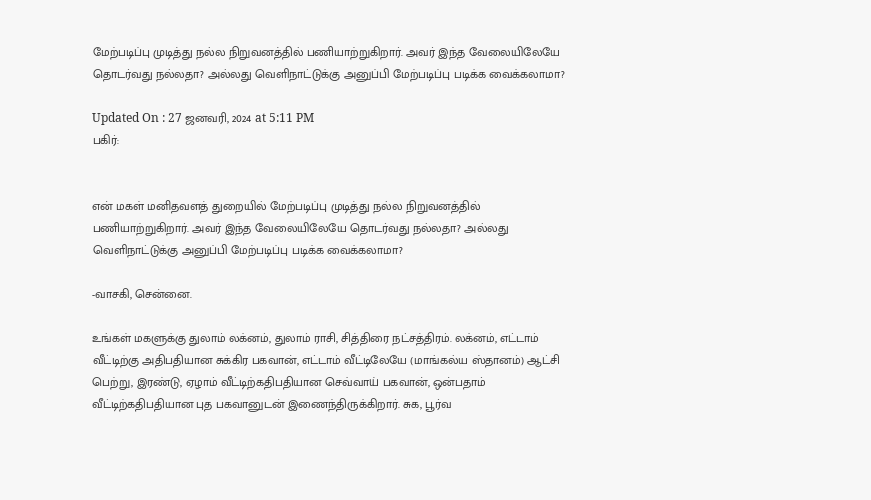மேற்படிப்பு முடித்து நல்ல நிறுவனத்தில் பணியாற்றுகிறார். அவர் இந்த வேலையிலேயே தொடர்வது நல்லதா? அல்லது வெளிநாட்டுக்கு அனுப்பி மேற்படிப்பு படிக்க வைக்கலாமா?

Updated On : 27 ஜனவரி, 2024 at 5:11 PM
பகிர்:


என் மகள் மனிதவளத் துறையில் மேற்படிப்பு முடித்து நல்ல நிறுவனத்தில் பணியாற்றுகிறார். அவர் இந்த வேலையிலேயே தொடர்வது நல்லதா? அல்லது வெளிநாட்டுக்கு அனுப்பி மேற்படிப்பு படிக்க வைக்கலாமா?

-வாசகி, சென்னை.

உங்கள் மகளுக்கு துலாம் லக்னம், துலாம் ராசி, சித்திரை நட்சத்திரம். லக்னம், எட்டாம் வீட்டிற்கு அதிபதியான சுக்கிர பகவான், எட்டாம் வீட்டிலேயே (மாங்கல்ய ஸ்தானம்) ஆட்சி பெற்று, இரண்டு, ஏழாம் வீட்டிற்கதிபதியான செவ்வாய் பகவான், ஒன்பதாம் வீட்டிற்கதிபதியான புத பகவானுடன் இணைந்திருக்கிறார். சுக, பூர்வ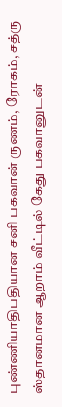புண்ணியாதிபதியான சனி பகவான் ருணம், ரோகம், சத்ரு ஸ்தானமான ஆறாம் வீட்டில் கேது பகவானுடன்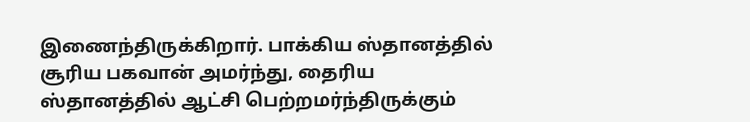இணைந்திருக்கிறார். பாக்கிய ஸ்தானத்தில் சூரிய பகவான் அமர்ந்து, தைரிய ஸ்தானத்தில் ஆட்சி பெற்றமர்ந்திருக்கும்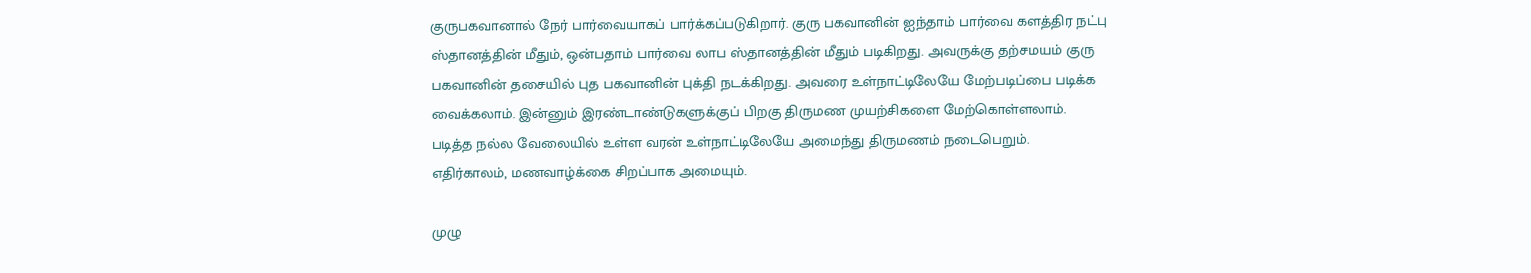குருபகவானால் நேர் பார்வையாகப் பார்க்கப்படுகிறார். குரு பகவானின் ஐந்தாம் பார்வை களத்திர நட்பு ஸ்தானத்தின் மீதும், ஒன்பதாம் பார்வை லாப ஸ்தானத்தின் மீதும் படிகிறது. அவருக்கு தற்சமயம் குரு பகவானின் தசையில் புத பகவானின் புக்தி நடக்கிறது. அவரை உள்நாட்டிலேயே மேற்படிப்பை படிக்க வைக்கலாம். இன்னும் இரண்டாண்டுகளுக்குப் பிறகு திருமண முயற்சிகளை மேற்கொள்ளலாம். படித்த நல்ல வேலையில் உள்ள வரன் உள்நாட்டிலேயே அமைந்து திருமணம் நடைபெறும். எதிர்காலம், மணவாழ்க்கை சிறப்பாக அமையும்.

முழு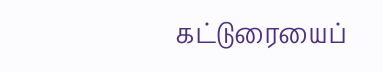கட்டுரையைப்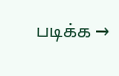படிக்க →